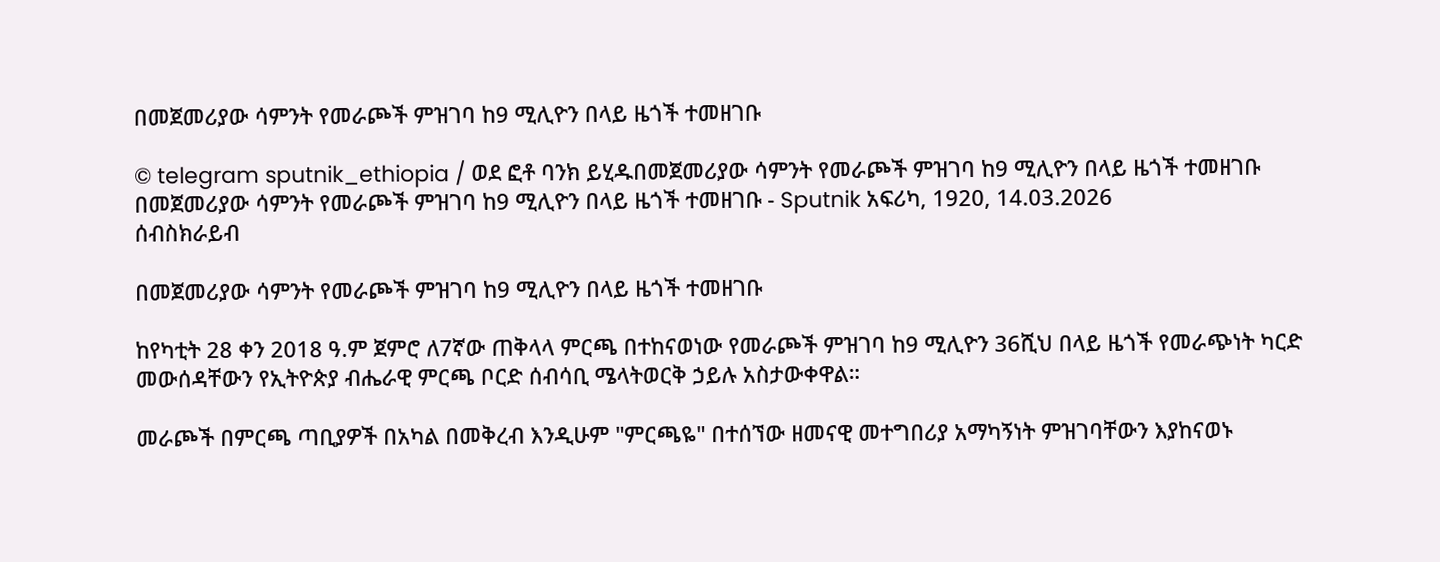በመጀመሪያው ሳምንት የመራጮች ምዝገባ ከ9 ሚሊዮን በላይ ዜጎች ተመዘገቡ

© telegram sputnik_ethiopia / ወደ ፎቶ ባንክ ይሂዱበመጀመሪያው ሳምንት የመራጮች ምዝገባ ከ9 ሚሊዮን በላይ ዜጎች ተመዘገቡ
በመጀመሪያው ሳምንት የመራጮች ምዝገባ ከ9 ሚሊዮን በላይ ዜጎች ተመዘገቡ - Sputnik አፍሪካ, 1920, 14.03.2026
ሰብስክራይብ

በመጀመሪያው ሳምንት የመራጮች ምዝገባ ከ9 ሚሊዮን በላይ ዜጎች ተመዘገቡ

ከየካቲት 28 ቀን 2018 ዓ.ም ጀምሮ ለ7ኛው ጠቅላላ ምርጫ በተከናወነው የመራጮች ምዝገባ ከ9 ሚሊዮን 36ሺህ በላይ ዜጎች የመራጭነት ካርድ መውሰዳቸውን የኢትዮጵያ ብሔራዊ ምርጫ ቦርድ ሰብሳቢ ሜላትወርቅ ኃይሉ አስታውቀዋል።

መራጮች በምርጫ ጣቢያዎች በአካል በመቅረብ እንዲሁም "ምርጫዬ" በተሰኘው ዘመናዊ መተግበሪያ አማካኝነት ምዝገባቸውን እያከናወኑ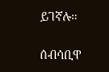ይገኛሉ።

ሰብሳቢዋ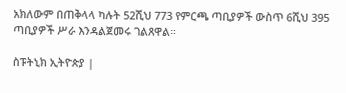አክለውም በጠቅላላ ካሉት 52ሺህ 773 የምርጫ ጣቢያዎች ውስጥ 6ሺህ 395 ጣቢያዎች ሥራ እንዳልጀመሩ ገልጸዋል።

ስፑትኒክ ኢትዮጵያ |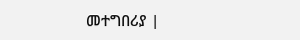መተግበሪያ |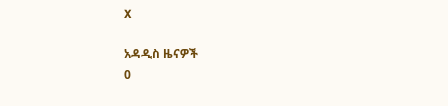X

አዳዲስ ዜናዎች
0